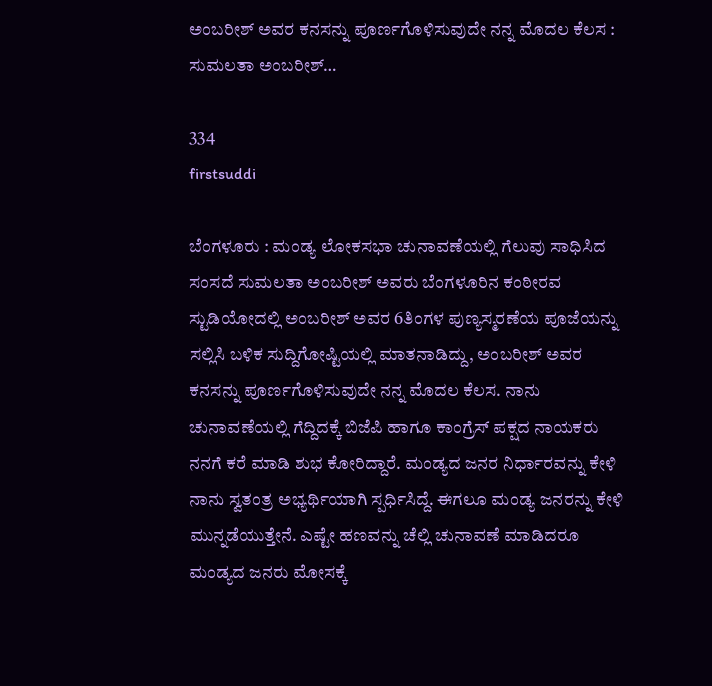ಅಂಬರೀಶ್ ಅವರ ಕನಸನ್ನು ಪೂರ್ಣಗೊಳಿಸುವುದೇ ನನ್ನ ಮೊದಲ ಕೆಲಸ : ಸುಮಲತಾ ಅಂಬರೀಶ್…

334
firstsuddi

ಬೆಂಗಳೂರು : ಮಂಡ್ಯ ಲೋಕಸಭಾ ಚುನಾವಣೆಯಲ್ಲಿ ಗೆಲುವು ಸಾಧಿಸಿದ ಸಂಸದೆ ಸುಮಲತಾ ಅಂಬರೀಶ್ ಅವರು ಬೆಂಗಳೂರಿನ ಕಂಠೀರವ ಸ್ಟುಡಿಯೋದಲ್ಲಿ ಅಂಬರೀಶ್ ಅವರ 6ತಿಂಗಳ ಪುಣ್ಯಸ್ಮರಣೆಯ ಪೂಜೆಯನ್ನು ಸಲ್ಲಿಸಿ ಬಳಿಕ ಸುದ್ದಿಗೋಷ್ಟಿಯಲ್ಲಿ ಮಾತನಾಡಿದ್ದು, ಅಂಬರೀಶ್ ಅವರ ಕನಸನ್ನು ಪೂರ್ಣಗೊಳಿಸುವುದೇ ನನ್ನ ಮೊದಲ ಕೆಲಸ. ನಾನು ಚುನಾವಣೆಯಲ್ಲಿ ಗೆದ್ದಿದಕ್ಕೆ ಬಿಜೆಪಿ ಹಾಗೂ ಕಾಂಗ್ರೆಸ್ ಪಕ್ಷದ ನಾಯಕರು ನನಗೆ ಕರೆ ಮಾಡಿ ಶುಭ ಕೋರಿದ್ದಾರೆ. ಮಂಡ್ಯದ ಜನರ ನಿರ್ಧಾರವನ್ನು ಕೇಳಿ ನಾನು ಸ್ವತಂತ್ರ ಅಭ್ಯರ್ಥಿಯಾಗಿ ಸ್ಪರ್ಧಿಸಿದ್ದೆ. ಈಗಲೂ ಮಂಡ್ಯ ಜನರನ್ನು ಕೇಳಿ ಮುನ್ನಡೆಯುತ್ತೇನೆ. ಎಷ್ಟೇ ಹಣವನ್ನು ಚೆಲ್ಲಿ ಚುನಾವಣೆ ಮಾಡಿದರೂ ಮಂಡ್ಯದ ಜನರು ಮೋಸಕ್ಕೆ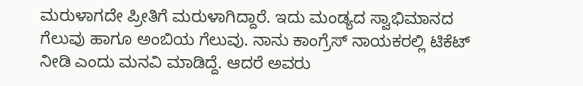ಮರುಳಾಗದೇ ಪ್ರೀತಿಗೆ ಮರುಳಾಗಿದ್ದಾರೆ. ಇದು ಮಂಡ್ಯದ ಸ್ವಾಭಿಮಾನದ ಗೆಲುವು ಹಾಗೂ ಅಂಬಿಯ ಗೆಲುವು. ನಾನು ಕಾಂಗ್ರೆಸ್ ನಾಯಕರಲ್ಲಿ ಟಿಕೆಟ್ ನೀಡಿ ಎಂದು ಮನವಿ ಮಾಡಿದ್ದೆ. ಆದರೆ ಅವರು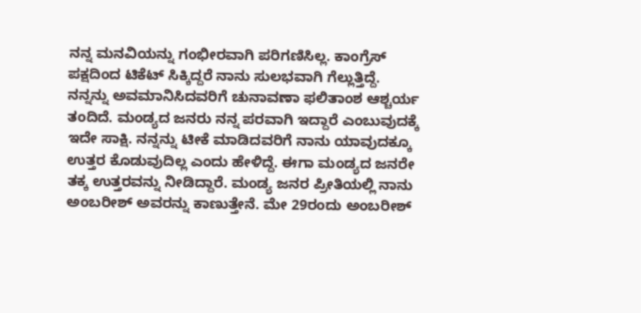ನನ್ನ ಮನವಿಯನ್ನು ಗಂಭೀರವಾಗಿ ಪರಿಗಣಿಸಿಲ್ಲ. ಕಾಂಗ್ರೆಸ್ ಪಕ್ಷದಿಂದ ಟಿಕೆಟ್ ಸಿಕ್ಕಿದ್ದರೆ ನಾನು ಸುಲಭವಾಗಿ ಗೆಲ್ಲುತ್ತಿದ್ದೆ.
ನನ್ನನ್ನು ಅವಮಾನಿಸಿದವರಿಗೆ ಚುನಾವಣಾ ಫಲಿತಾಂಶ ಆಶ್ಚರ್ಯ ತಂದಿದೆ. ಮಂಡ್ಯದ ಜನರು ನನ್ನ ಪರವಾಗಿ ಇದ್ದಾರೆ ಎಂಬುವುದಕ್ಕೆ ಇದೇ ಸಾಕ್ಷಿ. ನನ್ನನ್ನು ಟೀಕೆ ಮಾಡಿದವರಿಗೆ ನಾನು ಯಾವುದಕ್ಕೂ ಉತ್ತರ ಕೊಡುವುದಿಲ್ಲ ಎಂದು ಹೇಳಿದ್ದೆ. ಈಗಾ ಮಂಡ್ಯದ ಜನರೇ ತಕ್ಕ ಉತ್ತರವನ್ನು ನೀಡಿದ್ದಾರೆ. ಮಂಡ್ಯ ಜನರ ಪ್ರೀತಿಯಲ್ಲಿ ನಾನು ಅಂಬರೀಶ್ ಅವರನ್ನು ಕಾಣುತ್ತೇನೆ. ಮೇ 29ರಂದು ಅಂಬರೀಶ್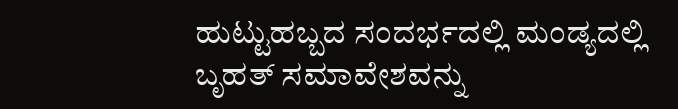ಹುಟ್ಟುಹಬ್ಬದ ಸಂದರ್ಭದಲ್ಲಿ ಮಂಡ್ಯದಲ್ಲಿ ಬೃಹತ್ ಸಮಾವೇಶವನ್ನು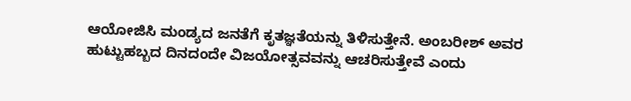ಆಯೋಜಿಸಿ ಮಂಡ್ಯದ ಜನತೆಗೆ ಕೃತಜ್ಞತೆಯನ್ನು ತಿಳಿಸುತ್ತೇನೆ. ಅಂಬರೀಶ್ ಅವರ ಹುಟ್ಟುಹಬ್ಬದ ದಿನದಂದೇ ವಿಜಯೋತ್ಸವವನ್ನು ಆಚರಿಸುತ್ತೇವೆ ಎಂದು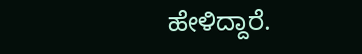ಹೇಳಿದ್ದಾರೆ.